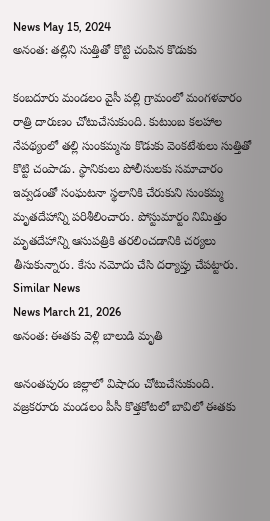News May 15, 2024
అనంత: తల్లిని సుత్తితో కొట్టి చంపిన కొడుకు

కంబదూరు మండలం వైసీ పల్లి గ్రామంలో మంగళవారం రాత్రి దారుణం చోటుచేసుకుంది. కుటుంబ కలహాల నేపథ్యంలో తల్లి సుంకమ్మను కొడుకు వెంకటేశులు సుత్తితో కొట్టి చంపాడు. స్థానికులు పోలీసులకు సమాచారం ఇవ్వడంతో సంఘటనా స్థలానికి చేరుకుని సుంకమ్మ మృతదేహాన్ని పరిశీలించారు. పోస్టుమార్టం నిమిత్తం మృతదేహాన్ని ఆసుపత్రికి తరలించడానికి చర్యలు తీసుకున్నారు. కేసు నమోదు చేసి దర్యాప్తు చేపట్టారు.
Similar News
News March 21, 2026
అనంత: ఈతకు వెళ్లి బాలుడి మృతి

అనంతపురం జిల్లాలో విషాదం చోటుచేసుకుంది. వజ్రకరూరు మండలం పీసీ కొత్తకోటలో బావిలో ఈతకు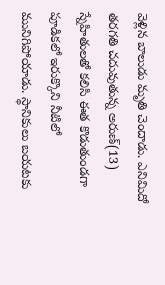వెళ్లిన బాలుడు మృతి చెందాడు. ఎనిమిదో తరగతి చదువుతున్న అరుణ్(13) స్నేహితులతో కలిసి ఈత కొడుతుండగా పూడికలో ఇరుక్కొని నీటిలో మునిగిపోయాడు. స్థానికులు బయటకు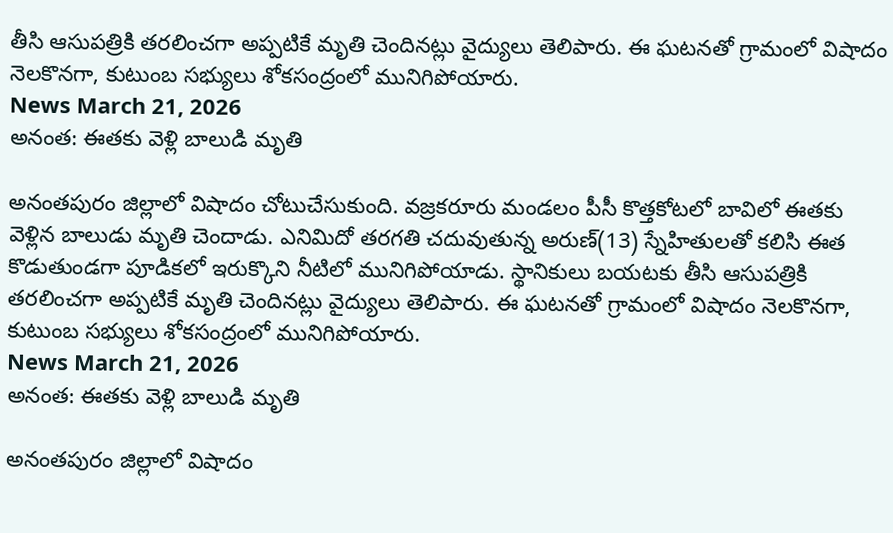తీసి ఆసుపత్రికి తరలించగా అప్పటికే మృతి చెందినట్లు వైద్యులు తెలిపారు. ఈ ఘటనతో గ్రామంలో విషాదం నెలకొనగా, కుటుంబ సభ్యులు శోకసంద్రంలో మునిగిపోయారు.
News March 21, 2026
అనంత: ఈతకు వెళ్లి బాలుడి మృతి

అనంతపురం జిల్లాలో విషాదం చోటుచేసుకుంది. వజ్రకరూరు మండలం పీసీ కొత్తకోటలో బావిలో ఈతకు వెళ్లిన బాలుడు మృతి చెందాడు. ఎనిమిదో తరగతి చదువుతున్న అరుణ్(13) స్నేహితులతో కలిసి ఈత కొడుతుండగా పూడికలో ఇరుక్కొని నీటిలో మునిగిపోయాడు. స్థానికులు బయటకు తీసి ఆసుపత్రికి తరలించగా అప్పటికే మృతి చెందినట్లు వైద్యులు తెలిపారు. ఈ ఘటనతో గ్రామంలో విషాదం నెలకొనగా, కుటుంబ సభ్యులు శోకసంద్రంలో మునిగిపోయారు.
News March 21, 2026
అనంత: ఈతకు వెళ్లి బాలుడి మృతి

అనంతపురం జిల్లాలో విషాదం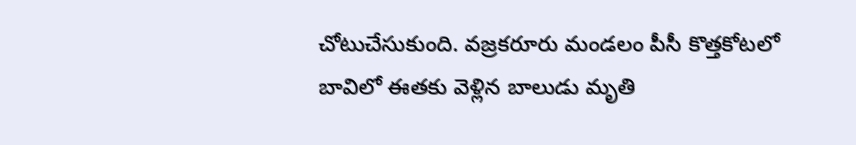చోటుచేసుకుంది. వజ్రకరూరు మండలం పీసీ కొత్తకోటలో బావిలో ఈతకు వెళ్లిన బాలుడు మృతి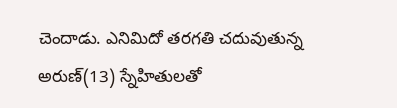చెందాడు. ఎనిమిదో తరగతి చదువుతున్న అరుణ్(13) స్నేహితులతో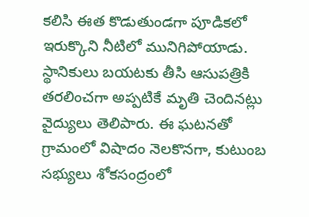కలిసి ఈత కొడుతుండగా పూడికలో ఇరుక్కొని నీటిలో మునిగిపోయాడు. స్థానికులు బయటకు తీసి ఆసుపత్రికి తరలించగా అప్పటికే మృతి చెందినట్లు వైద్యులు తెలిపారు. ఈ ఘటనతో గ్రామంలో విషాదం నెలకొనగా, కుటుంబ సభ్యులు శోకసంద్రంలో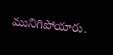మునిగిపోయారు.